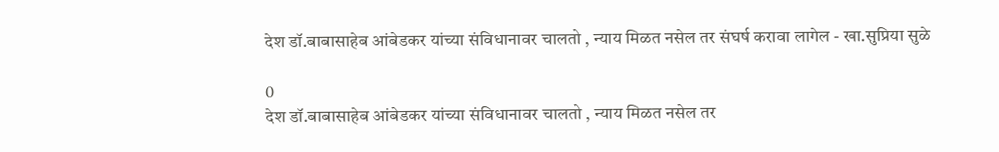देश डॉ.बाबासाहेब आंबेडकर यांच्या संविधानावर चालतो , न्याय मिळत नसेल तर संघर्ष करावा लागेल - खा.सुप्रिया सुळे

0
देश डॉ.बाबासाहेब आंबेडकर यांच्या संविधानावर चालतो , न्याय मिळत नसेल तर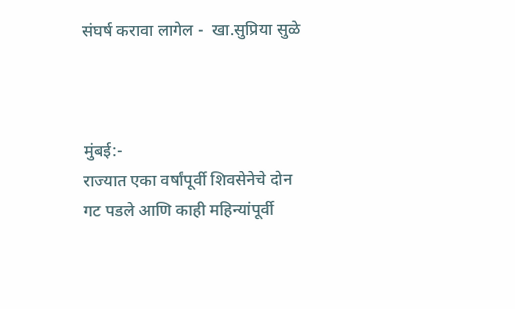संघर्ष करावा लागेल -  खा.सुप्रिया सुळे



मुंबई:-
राज्यात एका वर्षांपूर्वी शिवसेनेचे दोन गट पडले आणि काही महिन्यांपूर्वी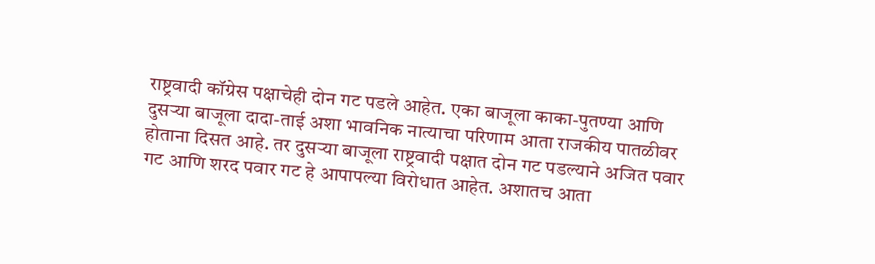राष्ट्रवादी कॉग्रेस पक्षाचेही दोन गट पडले आहेत. एका बाजूला काका-पुतण्या आणि दुसऱ्या बाजूला दादा-ताई अशा भावनिक नात्याचा परिणाम आता राजकीय पातळीवर होताना दिसत आहे. तर दुसऱ्या बाजूला राष्ट्रवादी पक्षात दोन गट पडल्याने अजित पवार गट आणि शरद पवार गट हे आपापल्या विरोधात आहेत. अशातच आता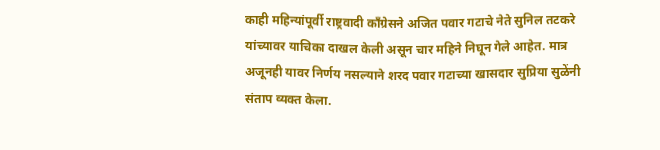काही महिन्यांपूर्वी राष्ट्रवादी काँग्रेसने अजित पवार गटाचे नेते सुनिल तटकरे यांच्यावर याचिका दाखल केली असून चार महिने निघून गेले आहेत. मात्र अजूनही यावर निर्णय नसल्याने शरद पवार गटाच्या खासदार सुप्रिया सुळेंनी संताप व्यक्त केला.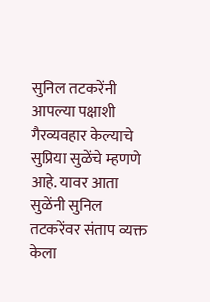सुनिल तटकरेंनी आपल्या पक्षाशी गैरव्यवहार केल्याचे सुप्रिया सुळेंचे म्हणणे आहे. यावर आता सुळेंनी सुनिल तटकरेंवर संताप व्यक्त केला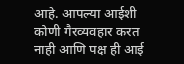आहे. आपल्या आईशी कोणी गैरव्यवहार करत नाही आणि पक्ष ही आई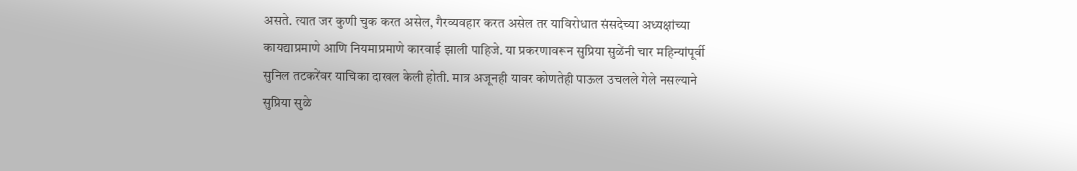असते. त्यात जर कुणी चुक करत असेल, गैरव्यवहार करत असेल तर याविरोधात संसदेच्या अध्यक्षांच्या कायद्याप्रमाणे आणि नियमाप्रमाणे कारवाई झाली पाहिजे. या प्रकरणावरून सुप्रिया सुळेंनी चार महिन्यांपूर्वी सुनिल तटकरेंवर याचिका दाखल केली होती. मात्र अजूनही यावर कोणतेही पाऊल उचलले गेले नसल्याने सुप्रिया सुळे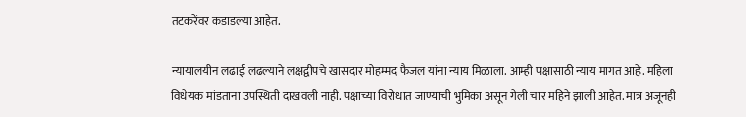तटकरेंवर कडाडल्या आहेत.

न्यायालयीन लढाई लढल्याने लक्षद्वीपचे खासदार मोहम्मद फैजल यांना न्याय मिळाला. आम्ही पक्षासाठी न्याय मागत आहे. महिला विधेयक मांडताना उपस्थिती दाखवली नाही. पक्षाच्या विरोधात जाण्याची भुमिका असून गेली चार महिने झाली आहेत. मात्र अजूनही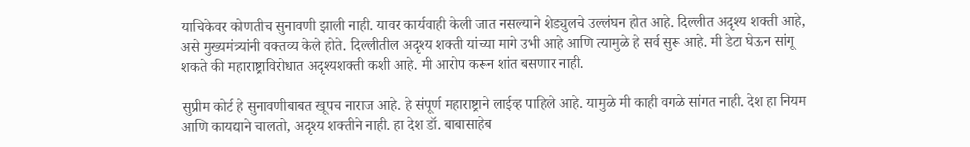याचिकेवर कोणतीच सुनावणी झाली नाही. यावर कार्यवाही केली जात नसल्याने शेड्युलचे उल्लंघन होत आहे. दिल्लीत अदृश्य शक्ती आहे, असे मुख्यमंत्र्यांनी वक्तव्य केले होते. दिल्लीतील अदृश्य शक्ती यांच्या मागे उभी आहे आणि त्यामुळे हे सर्व सुरू आहे. मी डेटा घेऊन सांगू शकते की महाराष्ट्राविरोधात अदृश्यशक्ती कशी आहे. मी आरोप करून शांत बसणार नाही.

सुप्रीम कोर्ट हे सुनावणीबाबत खूपच नाराज आहे. हे संपूर्ण महाराष्ट्राने लाईव्ह पाहिले आहे. यामुळे मी काही वगळे सांगत नाही. देश हा नियम आणि कायद्याने चालतो, अदृश्य शक्तीने नाही. हा देश डॉ. बाबासाहेब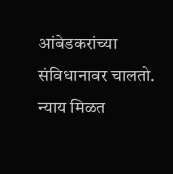आंबेडकरांच्या संविधानावर चालतो. न्याय मिळत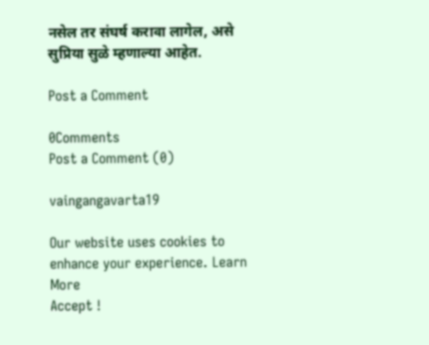नसेल तर संघर्ष करावा लागेल, असे सुप्रिया सुळे म्हणाल्या आहेत.

Post a Comment

0Comments
Post a Comment (0)

vaingangavarta19

Our website uses cookies to enhance your experience. Learn More
Accept !